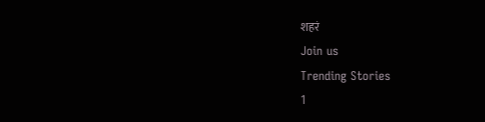शहरं
Join us
Trending Stories
1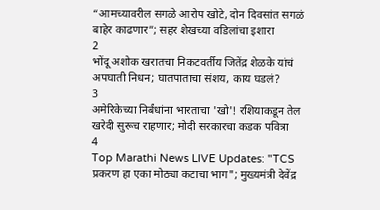“आमच्यावरील सगळे आरोप खोटे, दोन दिवसांत सगळं बाहेर काढणार”; सहर शेखच्या वडिलांचा इशारा
2
भोंदू अशोक खरातचा निकटवर्तीय जितेंद्र शेळके यांचं अपघाती निधन; घातपाताचा संशय, काय घडलं?
3
अमेरिकेच्या निर्बंधांना भारताचा 'खो'! रशियाकडून तेल खरेदी सुरूच राहणार; मोदी सरकारचा कडक पवित्रा
4
Top Marathi News LIVE Updates: "TCS प्रकरण हा एका मोठ्या कटाचा भाग"; मुख्यमंत्री देवेंद्र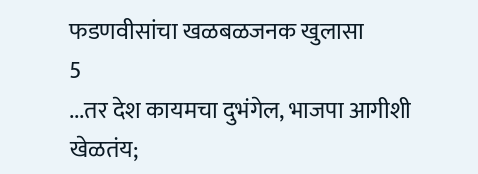फडणवीसांचा खळबळजनक खुलासा
5
...तर देश कायमचा दुभंगेल, भाजपा आगीशी खेळतंय;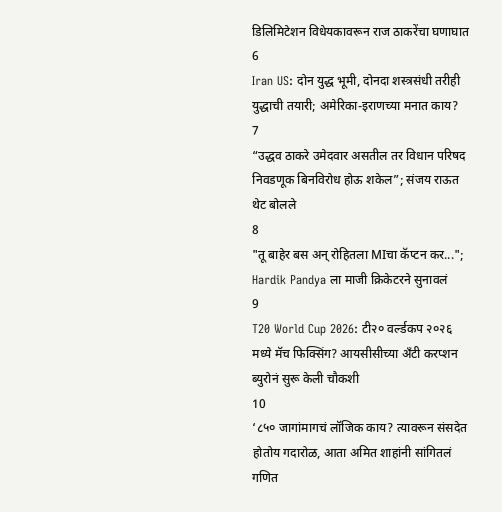डिलिमिटेशन विधेयकावरून राज ठाकरेंचा घणाघात
6
Iran US: दोन युद्ध भूमी, दोनदा शस्त्रसंधी तरीही युद्धाची तयारी; अमेरिका-इराणच्या मनात काय?
7
“उद्धव ठाकरे उमेदवार असतील तर विधान परिषद निवडणूक बिनविरोध होऊ शकेल”; संजय राऊत थेट बोलले
8
"तू बाहेर बस अन् रोहितला MIचा कॅप्टन कर..."; Hardik Pandya ला माजी क्रिकेटरने सुनावलं
9
T20 World Cup 2026: टी२० वर्ल्डकप २०२६ मध्ये मॅच फिक्सिंग? आयसीसीच्या अँटी करप्शन ब्युरोनं सुरू केली चौकशी
10
‘८५० जागांमागचं लॉजिक काय? त्यावरून संसदेत होतोय गदारोळ, आता अमित शाहांनी सांगितलं गणित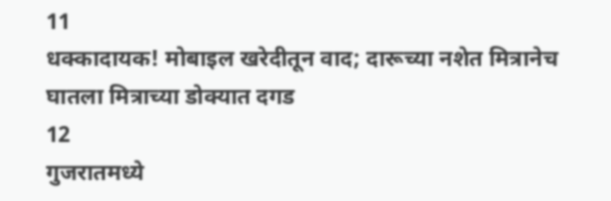11
धक्कादायक! मोबाइल खरेदीतून वाद; दारूच्या नशेत मित्रानेच घातला मित्राच्या डोक्यात दगड
12
गुजरातमध्ये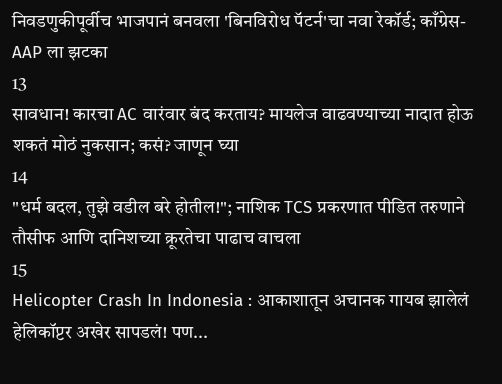निवडणुकीपूर्वीच भाजपानं बनवला 'बिनविरोध पॅटर्न'चा नवा रेकॉर्ड; काँग्रेस-AAP ला झटका
13
सावधान! कारचा AC वारंवार बंद करताय? मायलेज वाढवण्याच्या नादात होऊ शकतं मोठं नुकसान; कसं? जाणून घ्या
14
"धर्म बदल, तुझे वडील बरे होतील!"; नाशिक TCS प्रकरणात पीडित तरुणाने तौसीफ आणि दानिशच्या क्रूरतेचा पाढाच वाचला
15
Helicopter Crash In Indonesia : आकाशातून अचानक गायब झालेलं हेलिकॉप्टर अखेर सापडलं! पण...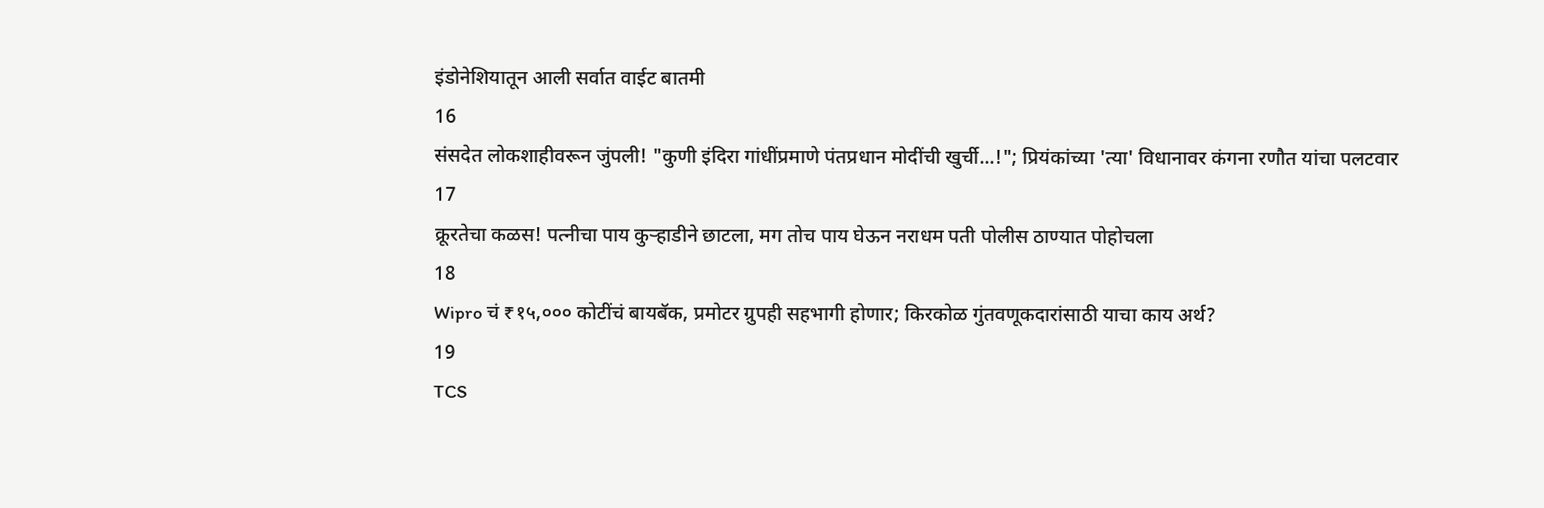इंडोनेशियातून आली सर्वात वाईट बातमी
16
संसदेत लोकशाहीवरून जुंपली! "कुणी इंदिरा गांधींप्रमाणे पंतप्रधान मोदींची खुर्ची...!"; प्रियंकांच्या 'त्या' विधानावर कंगना रणौत यांचा पलटवार
17
क्रूरतेचा कळस! पत्नीचा पाय कुऱ्हाडीने छाटला, मग तोच पाय घेऊन नराधम पती पोलीस ठाण्यात पोहोचला
18
Wipro चं ₹१५,००० कोटींचं बायबॅक, प्रमोटर ग्रुपही सहभागी होणार; किरकोळ गुंतवणूकदारांसाठी याचा काय अर्थ?
19
TCS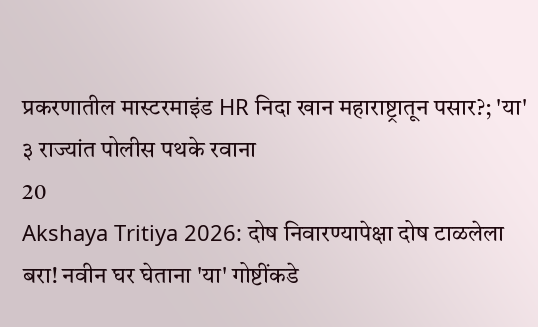प्रकरणातील मास्टरमाइंड HR निदा खान महाराष्ट्रातून पसार?; 'या' ३ राज्यांत पोलीस पथके रवाना
20
Akshaya Tritiya 2026: दोष निवारण्यापेक्षा दोष टाळलेला बरा! नवीन घर घेताना 'या' गोष्टींकडे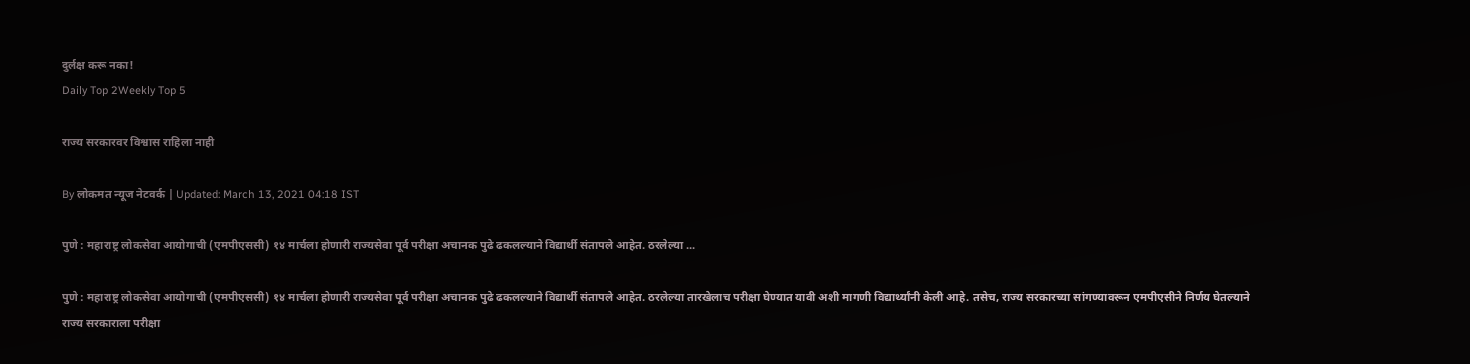दुर्लक्ष करू नका!
Daily Top 2Weekly Top 5

राज्य सरकारवर विश्वास राहिला नाही

By लोकमत न्यूज नेटवर्क | Updated: March 13, 2021 04:18 IST

पुणे : महाराष्ट्र लोकसेवा आयोगाची (एमपीएससी) १४ मार्चला होणारी राज्यसेवा पूर्व परीक्षा अचानक पुढे ढकलल्याने विद्यार्थी संतापले आहेत. ठरलेल्या ...

पुणे : महाराष्ट्र लोकसेवा आयोगाची (एमपीएससी) १४ मार्चला होणारी राज्यसेवा पूर्व परीक्षा अचानक पुढे ढकलल्याने विद्यार्थी संतापले आहेत. ठरलेल्या तारखेलाच परीक्षा घेण्यात यावी अशी मागणी विद्यार्थ्यांनी केली आहे. तसेच, राज्य सरकारच्या सांगण्यावरून एमपीएसीने निर्णय घेतल्याने राज्य सरकाराला परीक्षा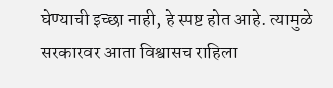घेण्याची इच्छा नाही, हे स्पष्ट होत आहे. त्यामुळे सरकारवर आता विश्वासच राहिला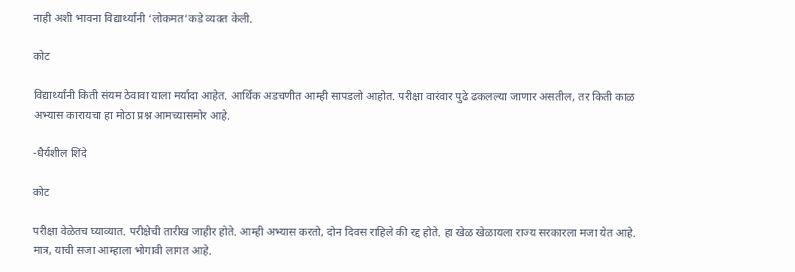नाही अशी भावना विद्यार्थ्यांनी ‘लोकमत’कडे व्यक्त केली.

कोट

विद्यार्थ्यांनी किती संयम ठेवावा याला मर्यादा आहेत. आर्थिक अडचणीत आम्ही सापडलो आहोत. परीक्षा वारंवार पुढे ढकलल्या जाणार असतील, तर किती काळ अभ्यास कारायचा हा मोठा प्रश्न आमच्यासमोर आहे.

-धैर्यशील शिंदे

कोट

परीक्षा वेळेतच घ्याव्यात. परीक्षेची तारीख जाहीर होते. आम्ही अभ्यास करतो, दोन दिवस राहिले की रद्द होते. हा खेळ खेळायला राज्य सरकारला मजा येत आहे. मात्र, याची सजा आम्हाला भोगावी लागत आहे.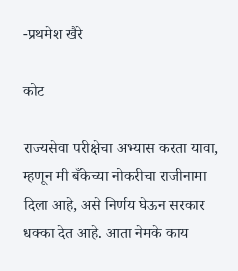-प्रथमेश खैरे

कोट

राज्यसेवा परीक्षेचा अभ्यास करता यावा, म्हणून मी बँकेच्या नोकरीचा राजीनामा दिला आहे, असे निर्णय घेऊन सरकार धक्का देत आहे. आता नेमके काय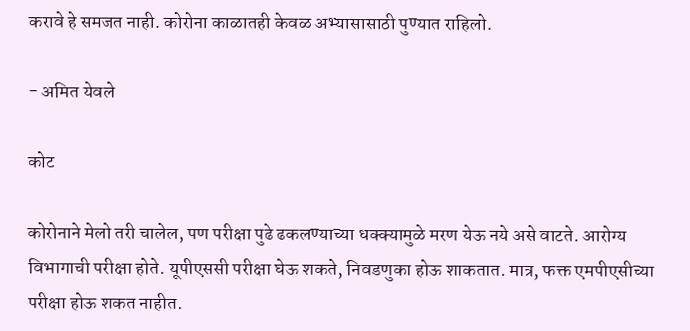करावे हे समजत नाही. कोरोना काळातही केवळ अभ्यासासाठी पुण्यात राहिलो.

- अमित येवले

कोट

कोरोनाने मेलो तरी चालेल, पण परीक्षा पुढे ढकलण्याच्या धक्क्यामुळे मरण येऊ नये असे वाटते. आरोग्य विभागाची परीक्षा होते. यूपीएससी परीक्षा घेऊ शकते, निवडणुका होऊ शाकतात. मात्र, फक्त एमपीएसीच्या परीक्षा होऊ शकत नाहीत.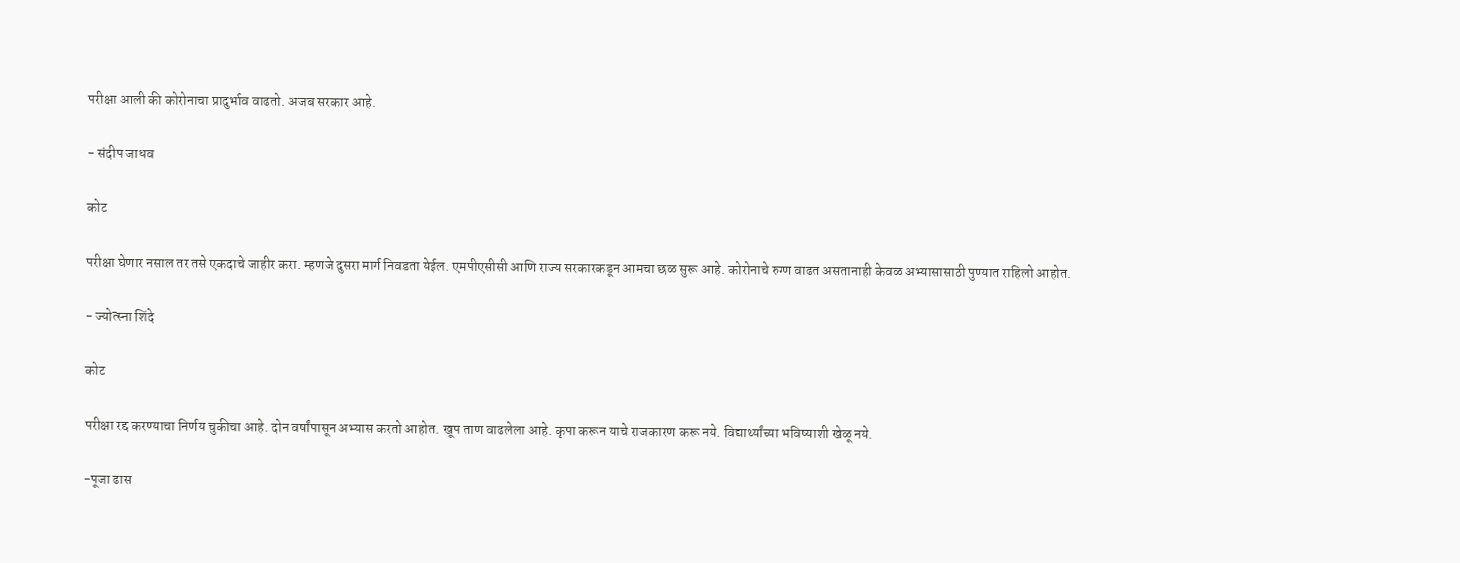परीक्षा आली की कोरोनाचा प्रादुर्भाव वाढतो. अजब सरकार आहे.

- संदीप जाधव

कोट

परीक्षा घेणार नसाल तर तसे एकदाचे जाहीर करा. म्हणजे दुसरा मार्ग निवडता येईल. एमपीएसीसी आणि राज्य सरकारकडून आमचा छळ सुरू आहे. कोरोनाचे रुग्ण वाढत असतानाही केवळ अभ्यासासाठी पुण्यात राहिलो आहोत.

- ज्योत्स्ना शिंदे

कोट

परीक्षा रद्द करण्याचा निर्णय चुकीचा आहे. दोन वर्षांपासून अभ्यास करतो आहोत. खूप ताण वाढलेला आहे. कृपा करून याचे राजकारण करू नये. विद्यार्थ्यांच्या भविष्याशी खेळू नये.

-पूजा ढास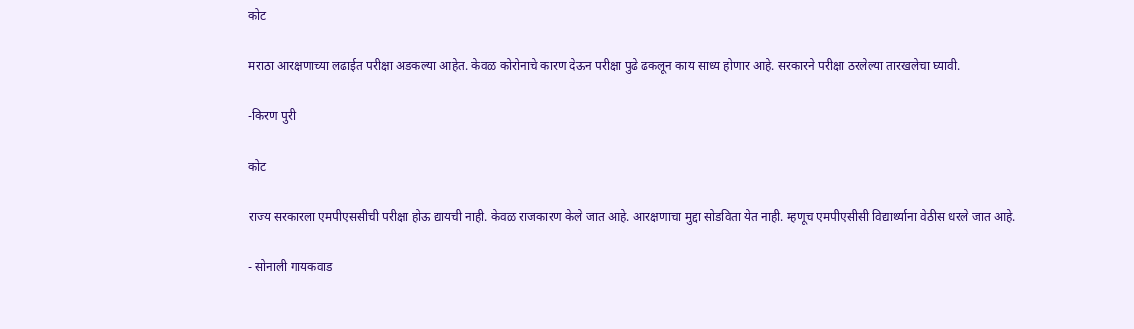कोट

मराठा आरक्षणाच्या लढाईत परीक्षा अडकल्या आहेत. केवळ कोरोनाचे कारण देऊन परीक्षा पुढे ढकलून काय साध्य होणार आहे. सरकारने परीक्षा ठरलेल्या तारखलेचा घ्यावी.

-किरण पुरी

कोट

राज्य सरकारला एमपीएससीची परीक्षा होऊ द्यायची नाही. केवळ राजकारण केले जात आहे. आरक्षणाचा मुद्दा सोडविता येत नाही. म्हणूच एमपीएसीसी विद्यार्थ्याना वेठीस धरले जात आहे.

- सोनाली गायकवाड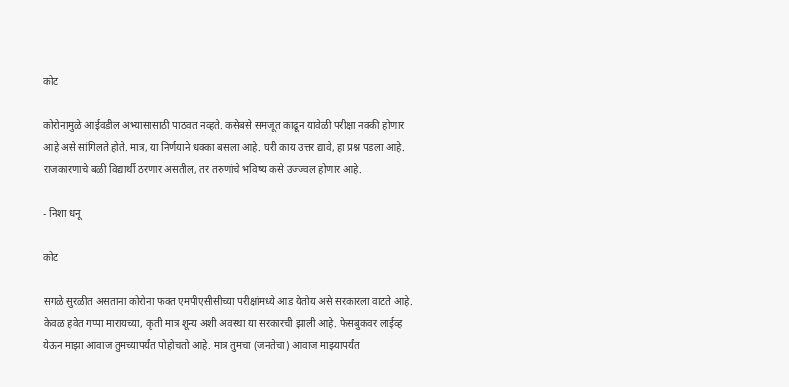कोट

कोरोनामुळे आईवडील अभ्यासासाठी पाठवत नव्हते. कसेबसे समजूत काढून यावेळी परीक्षा नक्की होणार आहे असे सांगिलते होते. मात्र, या निर्णयाने धक्का बसला आहे. घरी काय उत्तर द्यावे, हा प्रश्न पडला आहे. राजकारणाचे बळी विद्यार्थी ठरणार असतील, तर तरुणांचे भविष्य कसे उज्ज्वल होणार आहे.

- निशा धनू

कोट

सगळे सुरळीत असताना कोरोना फक्त एमपीएसीसीच्या परीक्षांमध्ये आड येतोय असे सरकारला वाटते आहे. केवळ हवेत गप्पा मारायच्या, कृती मात्र शून्य अशी अवस्था या सरकारची झाली आहे. फेसबुकवर लाईव्ह येऊन माझा आवाज तुमच्यापर्यंत पोहोचतो आहे. मात्र तुमचा (जनतेचा) आवाज माझ्यापर्यंत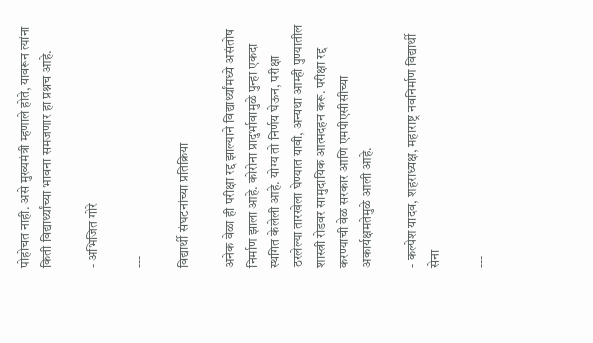पोहोचत नाही. असे मुख्यमंत्री म्हणाले होते, यावरून त्यांना किती विद्यार्थ्यांच्या भावना समजणार हा प्रश्नच आहे.

- अभिजित गोरे

---

विद्यार्थी संघटनांच्या प्रतिक्रिया

अनेक वेळा ही परीक्षा रद्द झाल्याने विद्यार्थ्यांमध्ये असंतोष निर्माण झाला आहे. कोरोना प्रादुर्भावामुळे पुन्हा एकदा स्थगित केलेली आहे. योग्य तो निर्णय घेऊन, परीक्षा ठरलेल्या तारखेला घेण्यात यावी, अन्यथा आम्ही पुण्यातील शास्त्री रोडवर सामुदायिक आत्मदहन करू. परीक्षा रद्द करण्याची वेळ सरकार आणि एमपीएसीसीच्या अकार्यक्षमतेमुळे आली आहे.

- कल्पेश यादव, शहराध्यक्ष, महाराष्ट्र नवनिर्माण विद्यार्थी सेना

---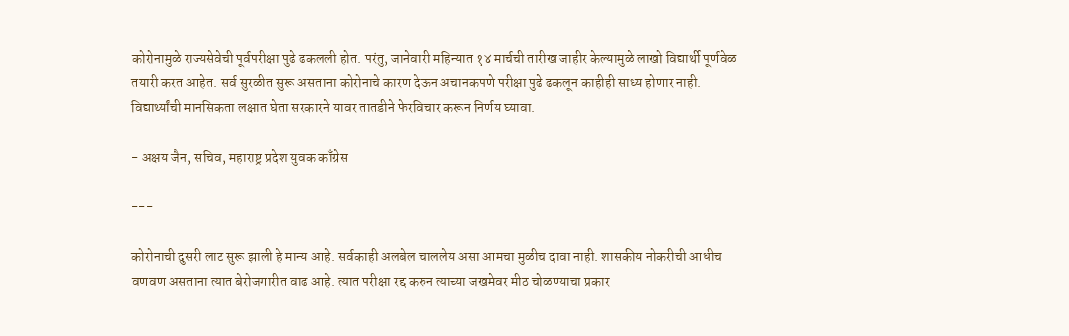कोरोनामुळे राज्यसेवेची पूर्वपरीक्षा पुढे ढकलली होत. परंतु, जानेवारी महिन्यात १४ मार्चची तारीख जाहीर केल्यामुळे लाखो विद्यार्थी पूर्णवेळ तयारी करत आहेत. सर्व सुरळीत सुरू असताना कोरोनाचे कारण देऊन अचानकपणे परीक्षा पुढे ढकलून काहीही साध्य होणार नाही. विद्यार्थ्यांची मानसिकता लक्षात घेता सरकारने यावर तातडीने फेरविचार करून निर्णय घ्यावा.

- अक्षय जैन, सचिव, महाराष्ट्र प्रदेश युवक काँग्रेस

---

कोरोनाची दुसरी लाट सुरू झाली हे मान्य आहे. सर्वकाही अलबेल चाललेय असा आमचा मुळीच दावा नाही. शासकीय नोकरीची आधीच वणवण असताना त्यात बेरोजगारीत वाढ आहे. त्यात परीक्षा रद्द करुन त्याच्या जखमेवर मीठ चोळण्याचा प्रकार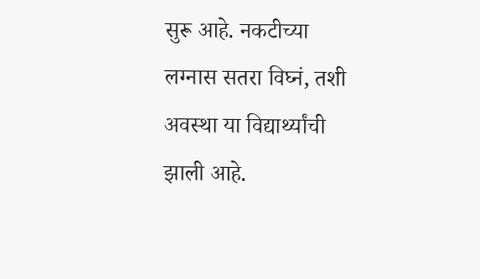सुरू आहे. नकटीच्या लग्नास सतरा विघ्नं, तशी अवस्था या विद्यार्थ्यांची झाली आहे.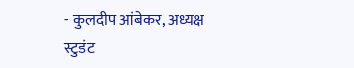- कुलदीप आंबेकर, अध्यक्ष स्टुडंट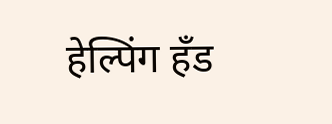हेल्पिंग हँड